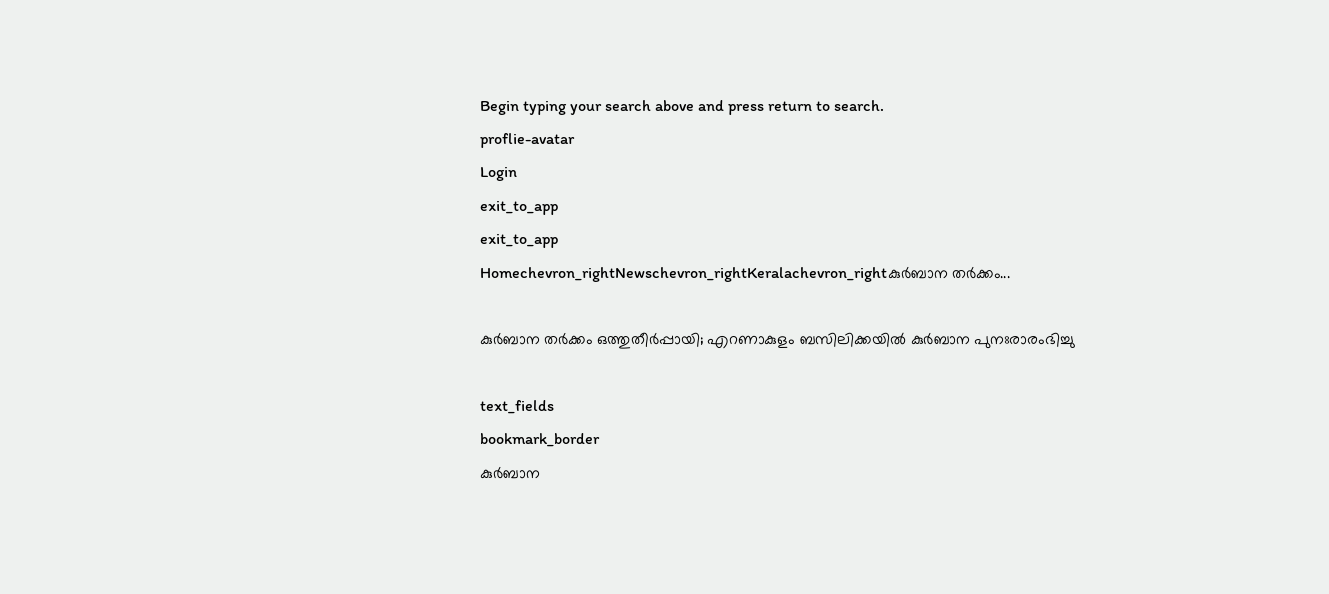Begin typing your search above and press return to search.
proflie-avatar
Login
exit_to_app
exit_to_app
Homechevron_rightNewschevron_rightKeralachevron_rightകുർബാന തർക്കം...

കുർബാന തർക്കം ഒത്തുതീർപ്പായി; എറണാകുളം ബസിലിക്കയിൽ കുർബാന പുനഃരാരംഭിച്ചു

text_fields
bookmark_border
കുർബാന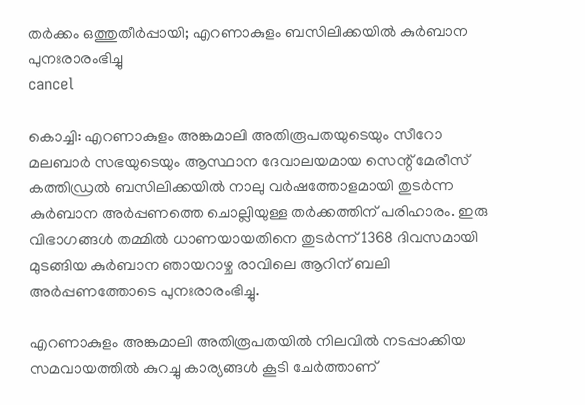തർക്കം ഒത്തുതീർപ്പായി; എറണാകുളം ബസിലിക്കയിൽ കുർബാന പുനഃരാരംഭിച്ചു
cancel

കൊച്ചി: എറണാകുളം അങ്കമാലി അതിരൂപതയുടെയും സീറോ മലബാർ സഭയുടെയും ആസ്ഥാന ദേവാലയമായ സെന്റ് മേരീസ് കത്തിഡ്രൽ ബസിലിക്കയിൽ നാലു വർഷത്തോളമായി തുടർന്ന കുർബാന അർപ്പണത്തെ ചൊല്ലിയുള്ള തർക്കത്തിന് പരിഹാരം. ഇരു വിഭാഗങ്ങൾ തമ്മിൽ ധാണയായതിനെ തുടർന്ന് 1368 ദിവസമായി മുടങ്ങിയ കുർബാന ഞായറാഴ്ച രാവിലെ ആറിന് ബലി അർപ്പണത്തോടെ പുനഃരാരംഭിച്ചു.

എറണാകുളം അങ്കമാലി അതിരൂപതയിൽ നിലവിൽ നടപ്പാക്കിയ സമവായത്തിൽ കുറച്ചു കാര്യങ്ങൾ കൂടി ചേർത്താണ്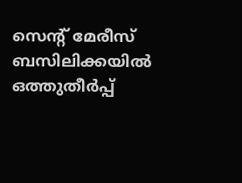സെന്‍റ് മേരീസ് ബസിലിക്കയിൽ ഒത്തുതീർപ്പ്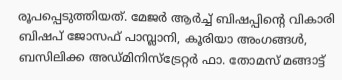രൂപപ്പെടുത്തിയത്. മേജർ ആർച്ച് ബിഷപ്പിന്റെ വികാരി ബിഷപ് ജോസഫ് പാമ്പ്ലാനി, കൂരിയാ അംഗങ്ങൾ, ബസിലിക്ക അഡ്മിനിസ്ട്രേറ്റർ ഫാ. തോമസ് മങ്ങാട്ട്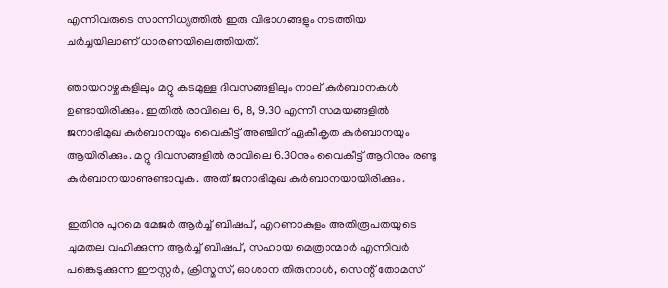എന്നിവരുടെ സാന്നിധ്യത്തിൽ ഇരു വിഭാഗങ്ങളും നടത്തിയ ചർച്ചയിലാണ് ധാരണയിലെത്തിയത്.

ഞായറാഴ്ചകളിലും മറ്റു കടമുള്ള ദിവസങ്ങളിലും നാല് കുർബാനകൾ ഉണ്ടായിരിക്കും. ഇതിൽ രാവിലെ 6, 8, 9.30 എന്നീ സമയങ്ങളിൽ ജനാഭിമുഖ കുർബാനയും വൈകീട്ട് അഞ്ചിന് ഏകീകൃത കുർബാനയും ആയിരിക്കും. മറ്റു ദിവസങ്ങളിൽ രാവിലെ 6.30നും വൈകീട്ട് ആറിനും രണ്ടു കുർബാനയാണുണ്ടാവുക. അത് ജനാഭിമുഖ കുർബാനയായിരിക്കും.

ഇതിനു പുറമെ മേജർ ആർച്ച് ബിഷപ്, എറണാകുളം അതിരൂപതയുടെ ചുമതല വഹിക്കുന്ന ആർച്ച് ബിഷപ്, സഹായ മെത്രാന്മാർ എന്നിവർ പങ്കെടുക്കുന്ന ഈസ്റ്റർ, ക്രിസ്മസ്, ഓശാന തിരുനാൾ, സെന്റ് തോമസ്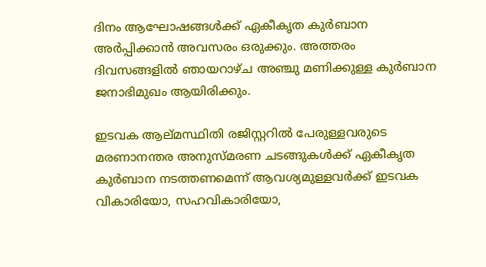ദിനം ആഘോഷങ്ങൾക്ക് ഏകീകൃത കുർബാന അർപ്പിക്കാൻ അവസരം ഒരുക്കും. അത്തരം ദിവസങ്ങളിൽ ഞായറാഴ്ച അഞ്ചു മണിക്കുള്ള കുർബാന ജനാഭിമുഖം ആയിരിക്കും.

ഇടവക ആല്മസ്ഥിതി രജിസ്റ്ററിൽ പേരുള്ളവരുടെ മരണാനന്തര അനുസ്മരണ ചടങ്ങുകൾക്ക് ഏകീകൃത കുർബാന നടത്തണമെന്ന് ആവശ്യമുള്ളവർക്ക്‌ ഇടവക വികാരിയോ, സഹവികാരിയോ,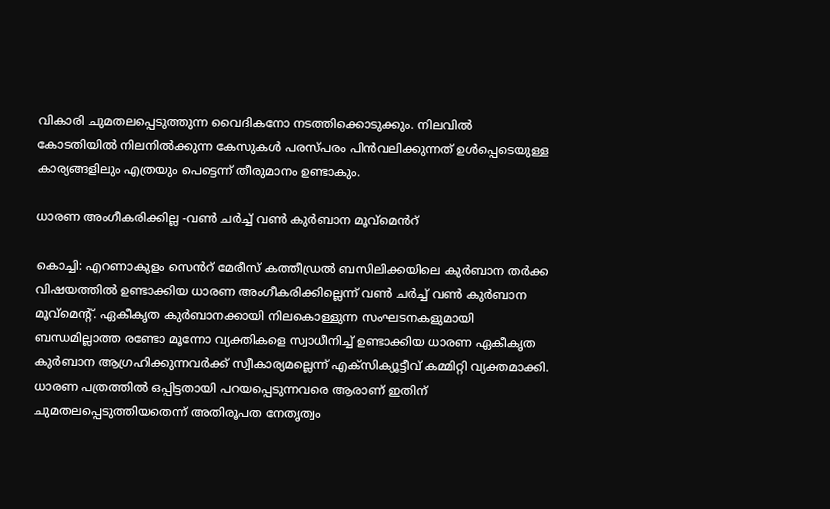വികാരി ചുമതലപ്പെടുത്തുന്ന വൈദികനോ നടത്തിക്കൊടുക്കും. നിലവിൽ കോടതിയിൽ നിലനിൽക്കുന്ന കേസുകൾ പരസ്പരം പിൻവലിക്കുന്നത് ഉൾപ്പെടെയുള്ള കാര്യങ്ങളിലും എത്രയും പെട്ടെന്ന് തീരുമാനം ഉണ്ടാകും.

ധാരണ അംഗീകരിക്കില്ല -വൺ ചർച്ച് വൺ കുർബാന മൂവ്മെൻറ്

കൊച്ചി: എറണാകുളം സെൻറ് മേരീസ് കത്തീഡ്രൽ ബസിലിക്കയിലെ കുർബാന തർക്ക വിഷയത്തിൽ ഉണ്ടാക്കിയ ധാരണ അംഗീകരിക്കില്ലെന്ന് വൺ ചർച്ച് വൺ കുർബാന മൂവ്മെന്‍റ്. ഏകീകൃത കുർബാനക്കായി നിലകൊള്ളുന്ന സംഘടനകളുമായി ബന്ധമില്ലാത്ത രണ്ടോ മൂന്നോ വ്യക്തികളെ സ്വാധീനിച്ച് ഉണ്ടാക്കിയ ധാരണ ഏകീകൃത കുർബാന ആഗ്രഹിക്കുന്നവർക്ക് സ്വീകാര്യമല്ലെന്ന് എക്സിക്യൂട്ടീവ് കമ്മിറ്റി വ്യക്തമാക്കി. ധാരണ പത്രത്തിൽ ഒപ്പിട്ടതായി പറയപ്പെടുന്നവരെ ആരാണ് ഇതിന് ചുമതലപ്പെടുത്തിയതെന്ന് അതിരൂപത നേതൃത്വം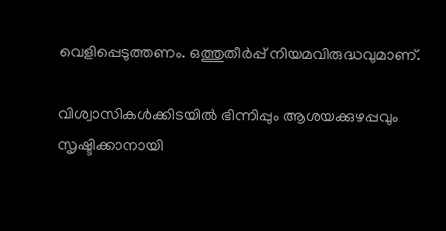വെളിപ്പെടുത്തണം. ഒത്തുതീർപ്പ് നിയമവിരുദ്ധവുമാണ്.

വിശ്വാസികൾക്കിടയിൽ ഭിന്നിപ്പും ആശയക്കുഴപ്പവും സൃഷ്ടിക്കാനായി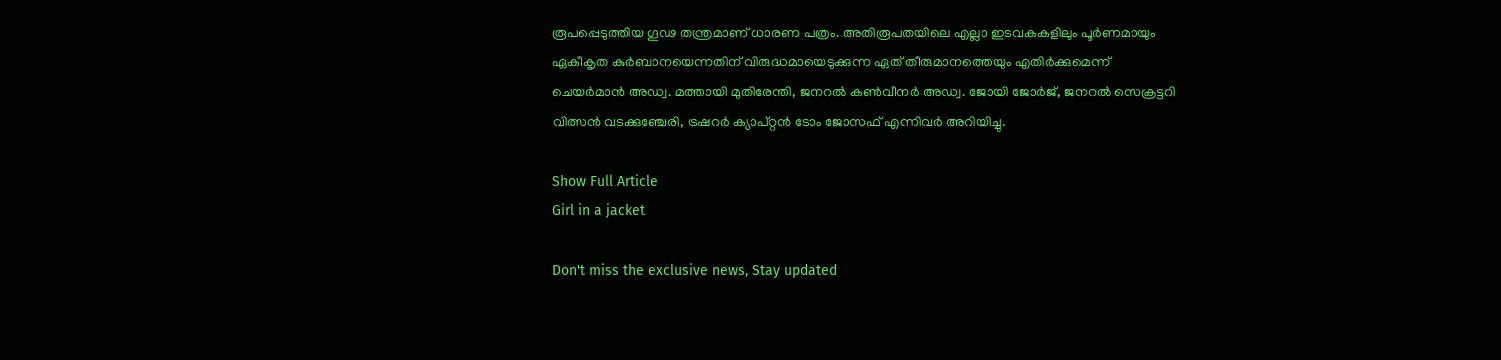രൂപപ്പെടുത്തിയ ഗൂഢ തന്ത്രമാണ് ധാരണ പത്രം. അതിരൂപതയിലെ എല്ലാ ഇടവകകളിലും പൂർണമായും ഏകീകൃത കുർബാനയെന്നതിന് വിരുദ്ധമായെടുക്കുന്ന ഏത് തീരുമാനത്തെയും എതിർക്കുമെന്ന് ചെയർമാൻ അഡ്വ. മത്തായി മുതിരേന്തി, ജനറൽ കൺവീനർ അഡ്വ. ജോയി ജോർജ്, ജനറൽ സെക്രട്ടറി വിത്സൻ വടക്കുഞ്ചേരി, ട്രഷറർ ക്യാപ്റ്റൻ ടോം ജോസഫ് എന്നിവർ അറിയിച്ചു.

Show Full Article
Girl in a jacket

Don't miss the exclusive news, Stay updated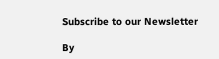Subscribe to our Newsletter

By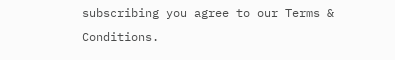subscribing you agree to our Terms & Conditions.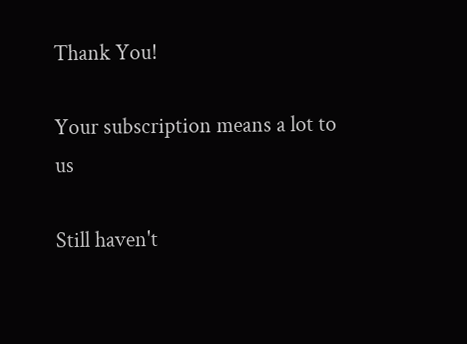Thank You!

Your subscription means a lot to us

Still haven't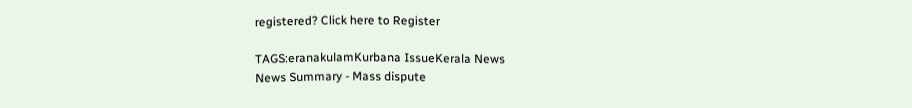registered? Click here to Register

TAGS:eranakulamKurbana IssueKerala News
News Summary - Mass dispute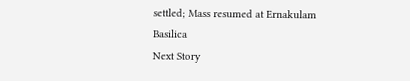settled; Mass resumed at Ernakulam Basilica
Next Story